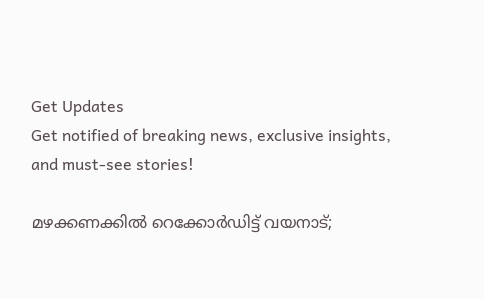Get Updates
Get notified of breaking news, exclusive insights, and must-see stories!

മഴക്കണക്കില്‍ റെക്കോര്‍ഡിട്ട് വയനാട്;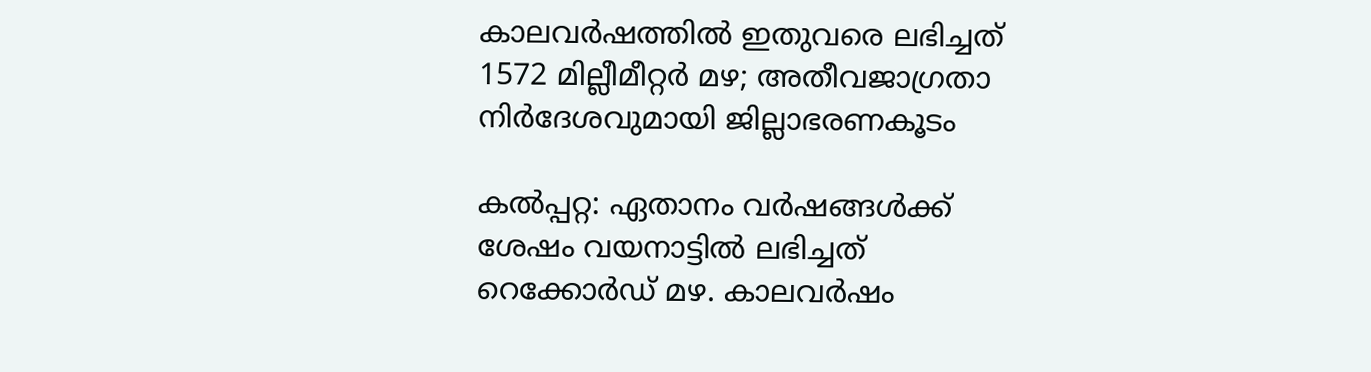കാലവര്‍ഷത്തില്‍ ഇതുവരെ ലഭിച്ചത് 1572 മില്ലീമീറ്റര്‍ മഴ; അതീവജാഗ്രതാ നിര്‍ദേശവുമായി ജില്ലാഭരണകൂടം

കല്‍പ്പറ്റ: ഏതാനം വര്‍ഷങ്ങള്‍ക്ക് ശേഷം വയനാട്ടില്‍ ലഭിച്ചത് റെക്കോര്‍ഡ് മഴ. കാലവര്‍ഷം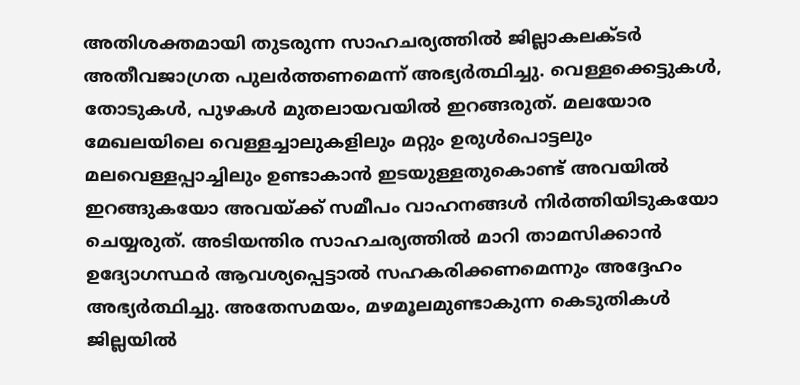അതിശക്തമായി തുടരുന്ന സാഹചര്യത്തില്‍ ജില്ലാകലക്ടര്‍ അതീവജാഗ്രത പുലര്‍ത്തണമെന്ന് അഭ്യര്‍ത്ഥിച്ചു. വെള്ളക്കെട്ടുകള്‍, തോടുകള്‍, പുഴകള്‍ മുതലായവയില്‍ ഇറങ്ങരുത്. മലയോര മേഖലയിലെ വെള്ളച്ചാലുകളിലും മറ്റും ഉരുള്‍പൊട്ടലും മലവെള്ളപ്പാച്ചിലും ഉണ്ടാകാന്‍ ഇടയുള്ളതുകൊണ്ട് അവയില്‍ ഇറങ്ങുകയോ അവയ്ക്ക് സമീപം വാഹനങ്ങള്‍ നിര്‍ത്തിയിടുകയോ ചെയ്യരുത്. അടിയന്തിര സാഹചര്യത്തില്‍ മാറി താമസിക്കാന്‍ ഉദ്യോഗസ്ഥര്‍ ആവശ്യപ്പെട്ടാല്‍ സഹകരിക്കണമെന്നും അദ്ദേഹം അഭ്യര്‍ത്ഥിച്ചു. അതേസമയം, മഴമൂലമുണ്ടാകുന്ന കെടുതികള്‍ ജില്ലയില്‍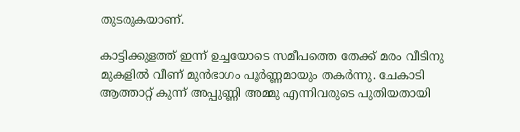തുടരുകയാണ്.

കാട്ടിക്കുളത്ത് ഇന്ന് ഉച്ചയോടെ സമീപത്തെ തേക്ക് മരം വീടിനു മുകളില്‍ വീണ് മുന്‍ഭാഗം പൂര്‍ണ്ണമായും തകര്‍ന്നു. ചേകാടി ആത്താറ്റ് കുന്ന് അപ്പുണ്ണി അമ്മു എന്നിവരുടെ പുതിയതായി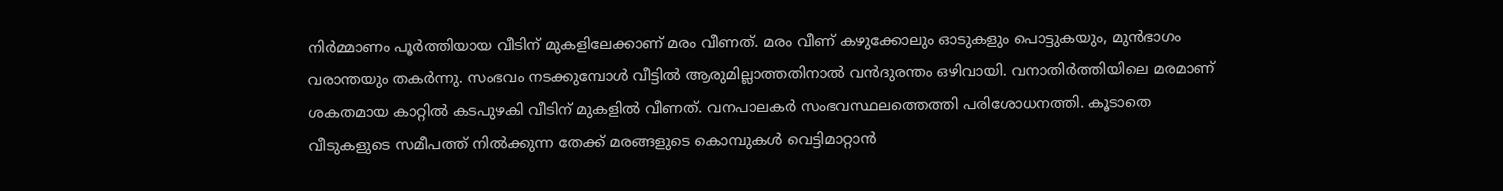നിര്‍മ്മാണം പൂര്‍ത്തിയായ വീടിന് മുകളിലേക്കാണ് മരം വീണത്. മരം വീണ് കഴുക്കോലും ഓടുകളും പൊട്ടുകയും, മുന്‍ഭാഗം വരാന്തയും തകര്‍ന്നു. സംഭവം നടക്കുമ്പോള്‍ വീട്ടില്‍ ആരുമില്ലാത്തതിനാല്‍ വന്‍ദുരന്തം ഒഴിവായി. വനാതിര്‍ത്തിയിലെ മരമാണ് ശകതമായ കാറ്റില്‍ കടപുഴകി വീടിന് മുകളില്‍ വീണത്. വനപാലകര്‍ സംഭവസ്ഥലത്തെത്തി പരിശോധനത്തി. കൂടാതെ വീടുകളുടെ സമീപത്ത് നില്‍ക്കുന്ന തേക്ക് മരങ്ങളുടെ കൊമ്പുകള്‍ വെട്ടിമാറ്റാന്‍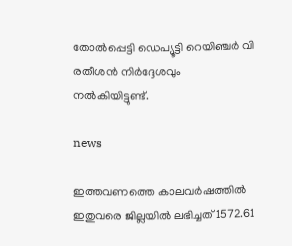തോല്‍പ്പെട്ടി ഡെപ്യൂട്ടി റെയിഞ്ചര്‍ വി രതീശന്‍ നിര്‍ദ്ദേശവും നല്‍കിയിട്ടുണ്ട്.

news

ഇത്തവണത്തെ കാലവര്‍ഷത്തില്‍ ഇതുവരെ ജില്ലയില്‍ ലഭിച്ചത് 1572.61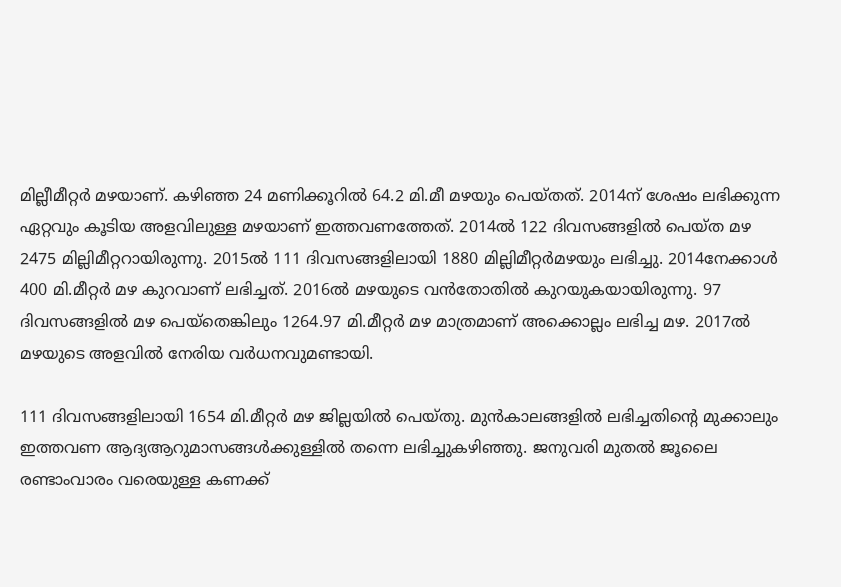മില്ലീമീറ്റര്‍ മഴയാണ്. കഴിഞ്ഞ 24 മണിക്കൂറില്‍ 64.2 മി.മീ മഴയും പെയ്തത്. 2014ന് ശേഷം ലഭിക്കുന്ന ഏറ്റവും കൂടിയ അളവിലുള്ള മഴയാണ് ഇത്തവണത്തേത്. 2014ല്‍ 122 ദിവസങ്ങളില്‍ പെയ്ത മഴ 2475 മില്ലിമീറ്ററായിരുന്നു. 2015ല്‍ 111 ദിവസങ്ങളിലായി 1880 മില്ലിമീറ്റര്‍മഴയും ലഭിച്ചു. 2014നേക്കാള്‍ 400 മി.മീറ്റര്‍ മഴ കുറവാണ് ലഭിച്ചത്. 2016ല്‍ മഴയുടെ വന്‍തോതില്‍ കുറയുകയായിരുന്നു. 97 ദിവസങ്ങളില്‍ മഴ പെയ്‌തെങ്കിലും 1264.97 മി.മീറ്റര്‍ മഴ മാത്രമാണ് അക്കൊല്ലം ലഭിച്ച മഴ. 2017ല്‍ മഴയുടെ അളവില്‍ നേരിയ വര്‍ധനവുമണ്ടായി.

111 ദിവസങ്ങളിലായി 1654 മി.മീറ്റര്‍ മഴ ജില്ലയില്‍ പെയ്തു. മുന്‍കാലങ്ങളില്‍ ലഭിച്ചതിന്റെ മുക്കാലും ഇത്തവണ ആദ്യആറുമാസങ്ങള്‍ക്കുള്ളില്‍ തന്നെ ലഭിച്ചുകഴിഞ്ഞു. ജനുവരി മുതല്‍ ജൂലൈ രണ്ടാംവാരം വരെയുള്ള കണക്ക്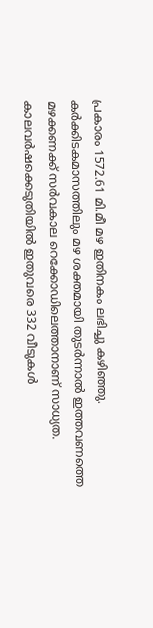പ്രകാരം 1572.61 മി.മീ മഴ ഇതിനകം ലഭിച്ചു കഴിഞ്ഞു. കര്‍ക്കിടകമാസത്തിലും മഴ ശക്തമായി തുടര്‍ന്നാല്‍ ഇത്തവണത്തെ മഴക്കണക്ക് സര്‍വകാല റെക്കോഡിലെത്താനാണ് സാധ്യത. കാലവര്‍ഷക്കെടുതിയില്‍ ഇതുവരെ 332 വീടുകള്‍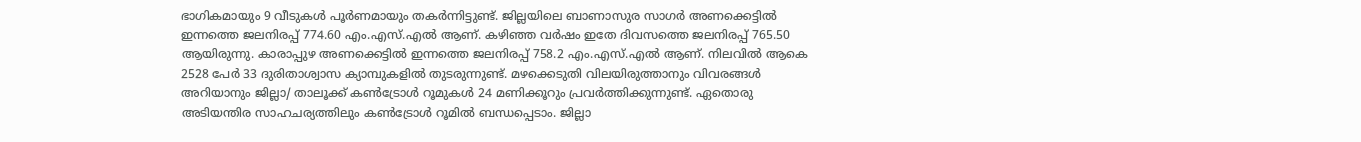ഭാഗികമായും 9 വീടുകള്‍ പൂര്‍ണമായും തകര്‍ന്നിട്ടുണ്ട്. ജില്ലയിലെ ബാണാസുര സാഗര്‍ അണക്കെട്ടില്‍ ഇന്നത്തെ ജലനിരപ്പ് 774.60 എം.എസ്.എല്‍ ആണ്. കഴിഞ്ഞ വര്‍ഷം ഇതേ ദിവസത്തെ ജലനിരപ്പ് 765.50 ആയിരുന്നു. കാരാപ്പുഴ അണക്കെട്ടില്‍ ഇന്നത്തെ ജലനിരപ്പ് 758.2 എം.എസ്.എല്‍ ആണ്. നിലവില്‍ ആകെ 2528 പേര്‍ 33 ദുരിതാശ്വാസ ക്യാമ്പുകളില്‍ തുടരുന്നുണ്ട്. മഴക്കെടുതി വിലയിരുത്താനും വിവരങ്ങള്‍ അറിയാനും ജില്ലാ/ താലൂക്ക് കണ്‍ട്രോള്‍ റൂമുകള്‍ 24 മണിക്കൂറും പ്രവര്‍ത്തിക്കുന്നുണ്ട്. ഏതൊരു അടിയന്തിര സാഹചര്യത്തിലും കണ്‍ട്രോള്‍ റൂമില്‍ ബന്ധപ്പെടാം. ജില്ലാ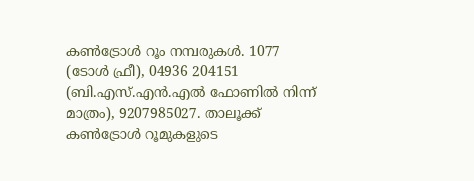കണ്‍ട്രോള്‍ റൂം നമ്പരുകള്‍. 1077 (ടോള്‍ ഫ്രീ), 04936 204151 (ബി.എസ്.എന്‍.എല്‍ ഫോണില്‍ നിന്ന് മാത്രം), 9207985027. താലൂക്ക് കണ്‍ട്രോള്‍ റൂമുകളുടെ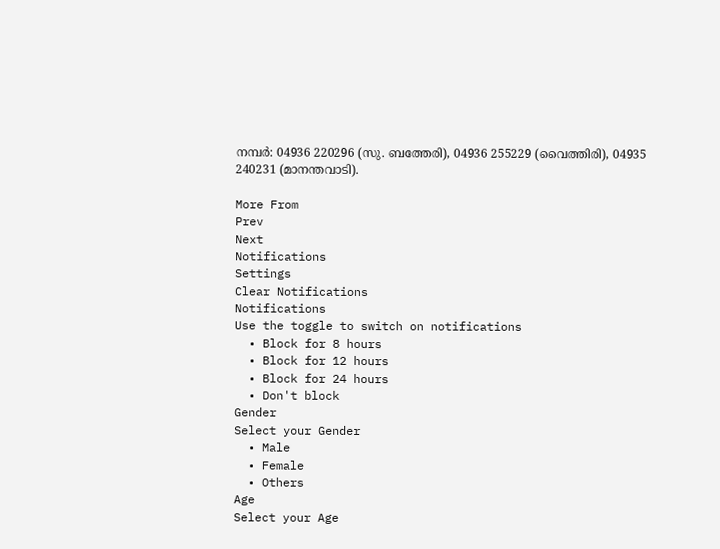നമ്പര്‍: 04936 220296 (സു. ബത്തേരി), 04936 255229 (വൈത്തിരി), 04935 240231 (മാനന്തവാടി).

More From
Prev
Next
Notifications
Settings
Clear Notifications
Notifications
Use the toggle to switch on notifications
  • Block for 8 hours
  • Block for 12 hours
  • Block for 24 hours
  • Don't block
Gender
Select your Gender
  • Male
  • Female
  • Others
Age
Select your Age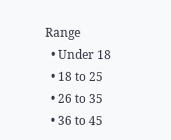Range
  • Under 18
  • 18 to 25
  • 26 to 35
  • 36 to 45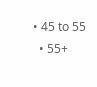• 45 to 55
  • 55+